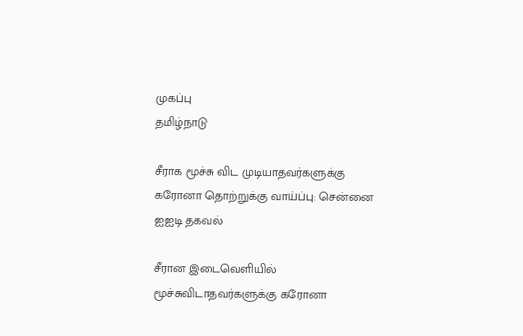முகப்பு
தமிழ்நாடு

சீராக மூச்சு விட முடியாதவர்களுக்கு கரோனா தொற்றுக்கு வாய்ப்பு: சென்னை ஐஐடி தகவல்

சீரான இடைவெளியில் மூச்சுவிடாதவர்களுக்கு கரோனா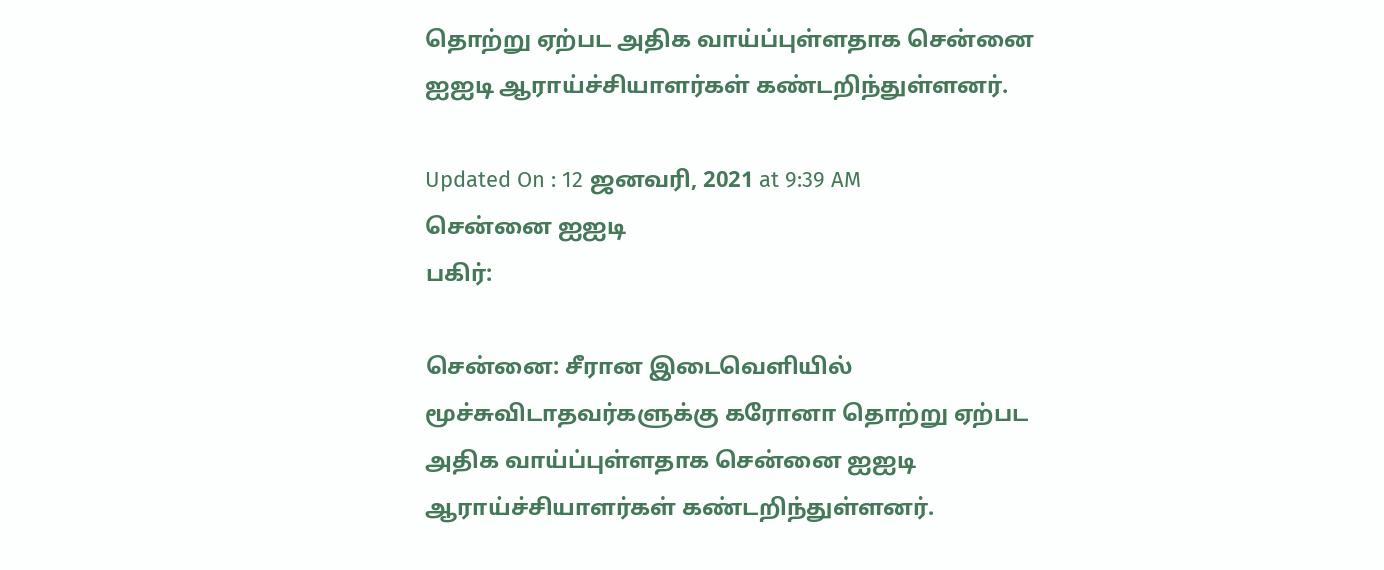தொற்று ஏற்பட அதிக வாய்ப்புள்ளதாக சென்னை ஐஐடி ஆராய்ச்சியாளர்கள் கண்டறிந்துள்ளனர்.

Updated On : 12 ஜனவரி, 2021 at 9:39 AM
சென்னை ஐஐடி
பகிர்:

சென்னை: சீரான இடைவெளியில் மூச்சுவிடாதவர்களுக்கு கரோனா தொற்று ஏற்பட அதிக வாய்ப்புள்ளதாக சென்னை ஐஐடி ஆராய்ச்சியாளர்கள் கண்டறிந்துள்ளனர்.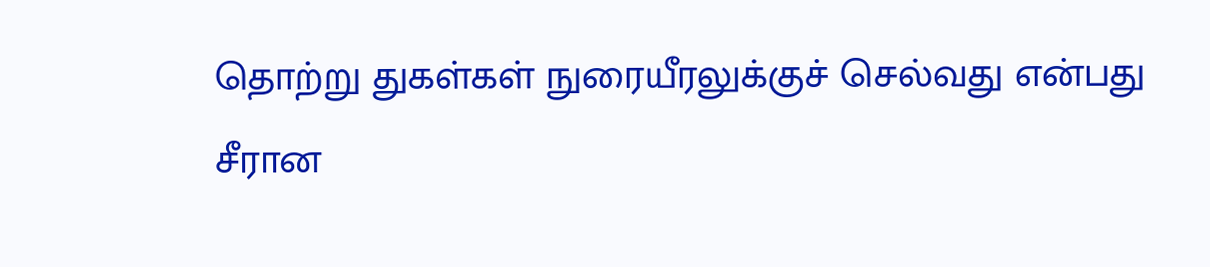தொற்று துகள்கள் நுரையீரலுக்குச் செல்வது என்பது சீரான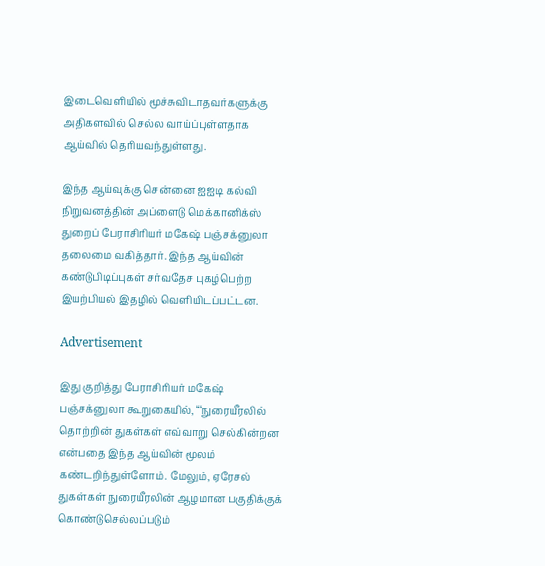இடைவெளியில் மூச்சுவிடாதவர்களுக்கு அதிகளவில் செல்ல வாய்ப்புள்ளதாக ஆய்வில் தெரியவந்துள்ளது.

இந்த ஆய்வுக்கு சென்னை ஐஐடி கல்வி நிறுவனத்தின் அப்ளைடு மெக்கானிக்ஸ் துறைப் பேராசிரியர் மகேஷ் பஞ்சக்னுலா தலைமை வகித்தார். இந்த ஆய்வின் கண்டுபிடிப்புகள் சர்வதேச புகழ்பெற்ற இயற்பியல் இதழில் வெளியிடப்பட்டன.

Advertisement

இது குறித்து பேராசிரியர் மகேஷ் பஞ்சக்னுலா கூறுகையில், “‘நுரையீரலில் தொற்றின் துகள்கள் எவ்வாறு செல்கின்றன என்பதை இந்த ஆய்வின் மூலம் கண்டறிந்துள்ளோம். மேலும், ஏரேசல் துகள்கள் நுரையீரலின் ஆழமான பகுதிக்குக் கொண்டுசெல்லப்படும்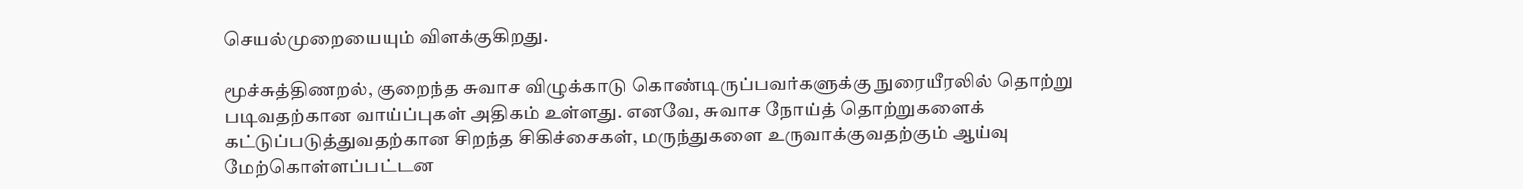செயல்முறையையும் விளக்குகிறது.

மூச்சுத்திணறல், குறைந்த சுவாச விழுக்காடு கொண்டிருப்பவர்களுக்கு நுரையீரலில் தொற்று படிவதற்கான வாய்ப்புகள் அதிகம் உள்ளது. எனவே, சுவாச நோய்த் தொற்றுகளைக் கட்டுப்படுத்துவதற்கான சிறந்த சிகிச்சைகள், மருந்துகளை உருவாக்குவதற்கும் ஆய்வு மேற்கொள்ளப்பட்டன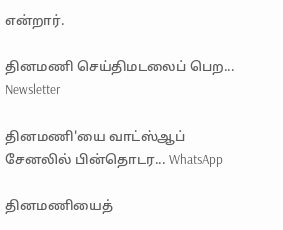என்றார்.

தினமணி செய்திமடலைப் பெற... Newsletter

தினமணி'யை வாட்ஸ்ஆப் சேனலில் பின்தொடர... WhatsApp

தினமணியைத்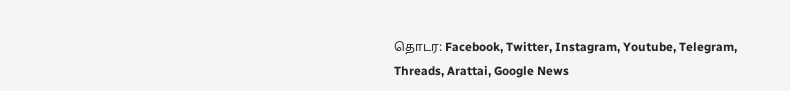தொடர: Facebook, Twitter, Instagram, Youtube, Telegram, Threads, Arattai, Google News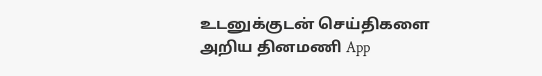உடனுக்குடன் செய்திகளை அறிய தினமணி App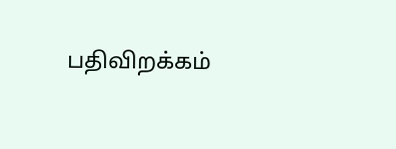பதிவிறக்கம்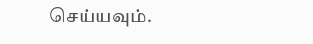செய்யவும்.